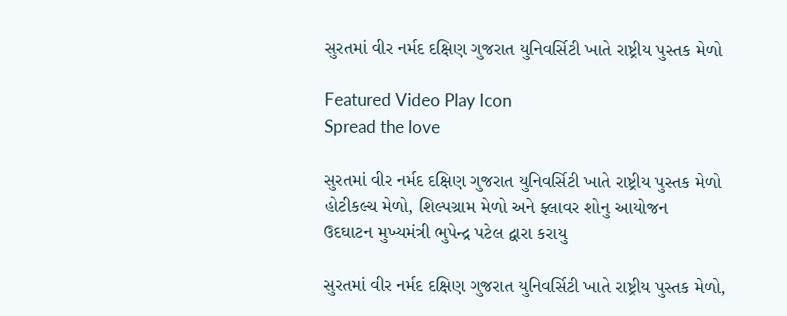સુરતમાં વીર નર્મદ દક્ષિણ ગુજરાત યુનિવર્સિટી ખાતે રાષ્ટ્રીય પુસ્તક મેળો

Featured Video Play Icon
Spread the love

સુરતમાં વીર નર્મદ દક્ષિણ ગુજરાત યુનિવર્સિટી ખાતે રાષ્ટ્રીય પુસ્તક મેળો
હોટીકલ્ચ મેળો, શિલ્પગ્રામ મેળો અને ફ્લાવર શોનુ આયોજન
ઉદઘાટન મુખ્યમંત્રી ભુપેન્દ્ર પટેલ દ્વારા કરાયુ

સુરતમાં વીર નર્મદ દક્ષિણ ગુજરાત યુનિવર્સિટી ખાતે રાષ્ટ્રીય પુસ્તક મેળો,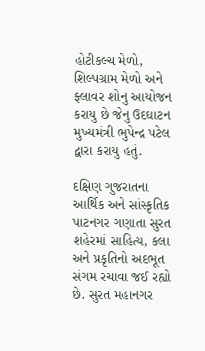હોટીકલ્ચ મેળો, શિલ્પગ્રામ મેળો અને ફ્લાવર શોનુ આયોજન કરાયુ છે જેનુ ઉદઘાટન મુખ્યમંત્રી ભુપેન્દ્ર પટેલ દ્વારા કરાયુ હતું.

દક્ષિણ ગુજરાતના આર્થિક અને સાંસ્કૃતિક પાટનગર ગણાતા સુરત શહેરમાં સાહિત્ય, કલા અને પ્રકૃતિનો અદભૂત સંગમ રચાવા જઈ રહ્યો છે. સુરત મહાનગર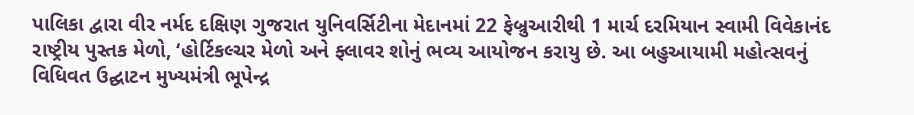પાલિકા દ્વારા વીર નર્મદ દક્ષિણ ગુજરાત યુનિવર્સિટીના મેદાનમાં 22 ફેબ્રુઆરીથી 1 માર્ચ દરમિયાન સ્વામી વિવેકાનંદ રાષ્ટ્રીય પુસ્તક મેળો, ‘હોર્ટિકલ્ચર મેળો અને ફ્લાવર શોનું ભવ્ય આયોજન કરાયુ છે. આ બહુઆયામી મહોત્સવનું વિધિવત ઉદ્ઘાટન મુખ્યમંત્રી ભૂપેન્દ્ર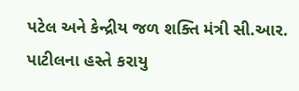પટેલ અને કેન્દ્રીય જળ શક્તિ મંત્રી સી.આર. પાટીલના હસ્તે કરાયુ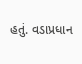હતું. વડાપ્રધાન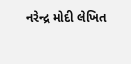નરેન્દ્ર મોદી લેખિત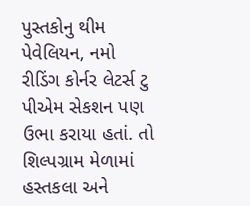પુસ્તકોનુ થીમ પેવેલિયન, નમો રીડિંગ કોર્નર લેટર્સ ટુ પીએમ સેકશન પણ ઉભા કરાયા હતાં. તો શિલ્પગ્રામ મેળામાં હસ્તકલા અને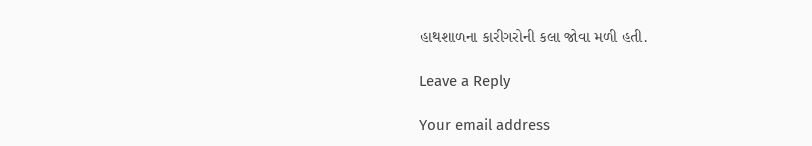હાથશાળના કારીગરોની કલા જોવા મળી હતી.

Leave a Reply

Your email address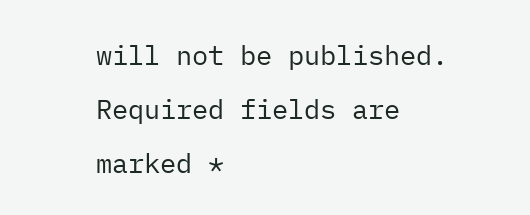will not be published. Required fields are marked *